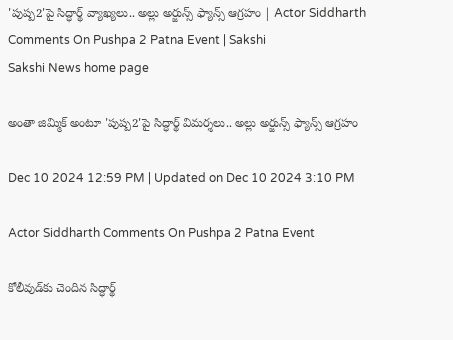'పుష్ప2'పై సిద్ధార్థ్‌ వ్యాఖ్యలు.. అల్లు అర్జున్స్‌ ఫ్యాన్స్‌ ఆగ్రహం | Actor Siddharth Comments On Pushpa 2 Patna Event | Sakshi
Sakshi News home page

అంతా జిమ్మిక్ అంటూ 'పుష్ప2'పై సిద్ధార్థ్‌ విమర్శలు.. అల్లు అర్జున్స్‌ ఫ్యాన్స్‌ ఆగ్రహం

Dec 10 2024 12:59 PM | Updated on Dec 10 2024 3:10 PM

Actor Siddharth Comments On Pushpa 2 Patna Event

కోలీవుడ్‌కు చెందిన సిద్ధార్థ్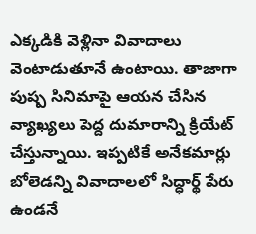ఎక్కడికి వెళ్లినా వివాదాలు వెంటాడుతూనే ఉంటాయి. తాజాగా పుష్ప సినిమాపై ఆయన చేసిన వ్యాఖ్యలు పెద్ద దుమారాన్ని క్రియేట్‌ చేస్తున్నాయి. ఇప్పటికే అనేకమార్లు బోలెడన్ని వివాదాలలో సిద్ధార్థ్‌ పేరు ఉండనే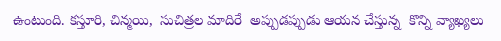ఉంటుంది. కస్తూరి, చిన్మయి,  సుచిత్రల మాదిరే  అప్పుడప్పుడు ఆయన చేస్తున్న  కొన్ని వ్యాఖ్యలు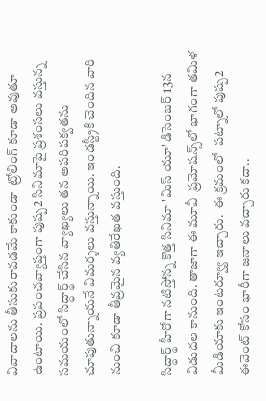వివాదాలను తీసుకురావడమే కాకుండా  ట్రోలింగ్‌ కూడా అవుతూ ఉంటాయి. ప్రపంచవ్యాప్తంగా పుష్ప2 సినిమాపై ప్రశంసలు వస్తున్న సమయంలో సిద్ధార్థ్‌ చేసిన వ్యాఖ్యలు తన అపరిపక్వతను చూపుతున్నాయనే విమర్శలు వస్తున్నాయి. ఇండస్ట్రీకి చెందిన వారి నుంచి కూడా తీవ్రమైన వ్యతిరేఖత వస్తుంది.

సిద్ధార్థ్‌ హీరోగా నటిస్తోన్న కొత్త సినిమా 'మిస్‌ యూ' డిసెంబర్‌ 13న విడుదల కానుంది. తాజాగా ఈ మూవీ  ప్రమోషన్స్‌లో భాగంగా తమిళ మీడియాకు ఇంటర్వ్యూ ఇచ్చారు.  ఈ క్రమంలో  పట్నాలో పుష్ప2 ఈవెంట్‌ కోసం భారీగా జనాలు వచ్చారు కదా..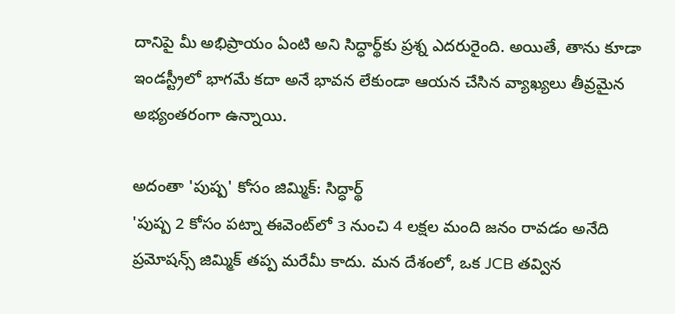దానిపై మీ అభిప్రాయం ఏంటి అని సిద్ధార్థ్‌కు ప్రశ్న ఎదరురైంది. అయితే, తాను కూడా ఇండస్ట్రీలో భాగమే కదా అనే భావన లేకుండా ఆయన చేసిన వ్యాఖ్యలు తీవ్రమైన అభ్యంతరంగా ఉన్నాయి.

అదంతా 'పుష్ప' కోసం జిమ్మిక్‌: సిద్ధార్థ్‌
'పుష్ప 2 కోసం పట్నా ఈవెంట్‌లో 3 నుంచి 4 లక్షల మంది జనం రావడం అనేది ప్రమోషన్స్‌ జిమ్మిక్ తప్ప మరేమీ కాదు. మన దేశంలో, ఒక JCB తవ్విన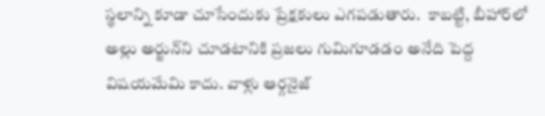స్థలాన్ని కూడా చూసేందుకు ప్రేక్షకులు ఎగపడుతారు.  కాబట్టి, బీహార్‌లో అల్లు అర్జున్‌ని చూడటానికి ప్రజలు గుమిగూడడం అనేది పెద్ద విషయమేమి కాదు. వాళ్లు ఆర్గనైజ్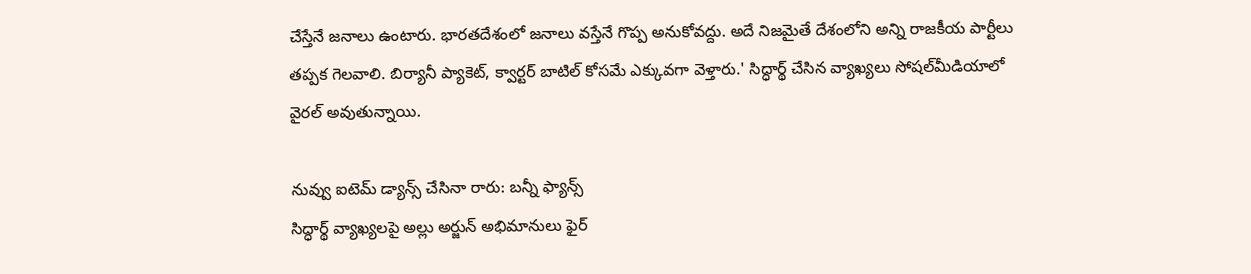చేస్తేనే జనాలు ఉంటారు. భారతదేశంలో జనాలు వస్తేనే గొప్ప అనుకోవద్దు. అదే నిజమైతే దేశంలోని అన్ని రాజకీయ పార్టీలు తప్పక గెలవాలి. బిర్యానీ ప్యాకెట్, క్వార్టర్ బాటిల్ కోసమే ఎక్కువగా వెళ్తారు.' సిద్ధార్థ్‌ చేసిన వ్యాఖ్యలు సోషల్‌మీడియాలో వైరల్‌ అవుతున్నాయి.

నువ్వు ఐటెమ్ డ్యాన్స్ చేసినా రారు: బన్నీ ఫ్యాన్స్‌
సిద్ధార్థ్‌ వ్యాఖ్యలపై అల్లు అర్జున్‌ అభిమానులు ఫైర్‌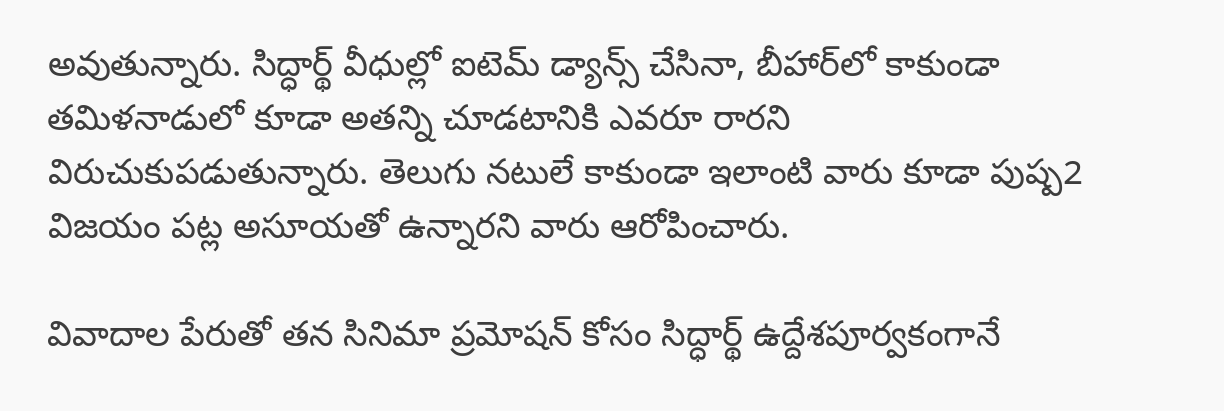అవుతున్నారు. సిద్ధార్థ్ వీధుల్లో ఐటెమ్ డ్యాన్స్ చేసినా, బీహార్‌లో కాకుండా తమిళనాడులో కూడా అతన్ని చూడటానికి ఎవరూ రారని విరుచుకుపడుతున్నారు. తెలుగు నటులే కాకుండా ఇలాంటి వారు కూడా పుష్ప2 విజయం పట్ల అసూయతో ఉన్నారని వారు ఆరోపించారు.

వివాదాల పేరుతో తన సినిమా ప్రమోషన్‌ కోసం సిద్ధార్థ్‌ ఉద్దేశపూర్వకంగానే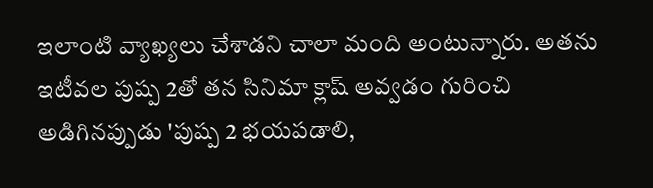ఇలాంటి వ్యాఖ్యలు చేశాడని చాలా మంది అంటున్నారు. అతను ఇటీవల పుష్ప 2తో తన సినిమా క్లాష్ అవ్వడం గురించి అడిగినప్పుడు 'పుష్ప 2 భయపడాలి,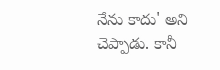నేను కాదు' అని చెప్పాడు. కానీ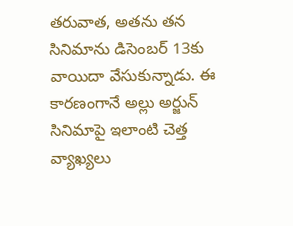తరువాత, అతను తన సినిమాను డిసెంబర్‌ 13కు వాయిదా వేసుకున్నాడు. ఈ కారణంగానే అల్లు అర్జున్‌ సినిమాపై ఇలాంటి చెత్త వ్యాఖ్యలు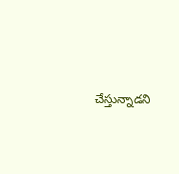చేస్తున్నాడని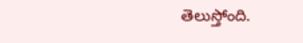తెలుస్తోంది.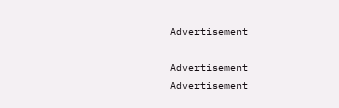Advertisement

Advertisement
Advertisement